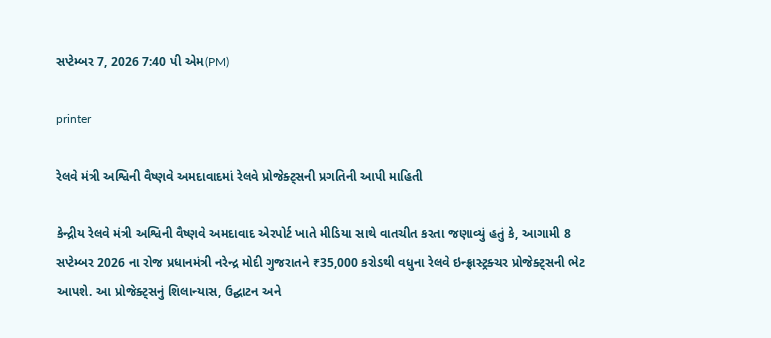સપ્ટેમ્બર 7, 2026 7:40 પી એમ(PM)

printer

રેલવે મંત્રી અશ્વિની વૈષ્ણવે અમદાવાદમાં રેલવે પ્રોજેક્ટ્સની પ્રગતિની આપી માહિતી

કેન્દ્રીય રેલવે મંત્રી અશ્વિની વૈષ્ણવે અમદાવાદ એરપોર્ટ ખાતે મીડિયા સાથે વાતચીત કરતા જણાવ્યું હતું કે, આગામી 8 સપ્ટેમ્બર 2026 ના રોજ પ્રધાનમંત્રી નરેન્દ્ર મોદી ગુજરાતને ₹35,000 કરોડથી વધુના રેલવે ઇન્ફ્રાસ્ટ્રક્ચર પ્રોજેક્ટ્સની ભેટ આપશે. આ પ્રોજેક્ટ્સનું શિલાન્યાસ, ઉદ્ઘાટન અને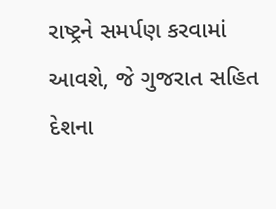રાષ્ટ્રને સમર્પણ કરવામાં આવશે, જે ગુજરાત સહિત દેશના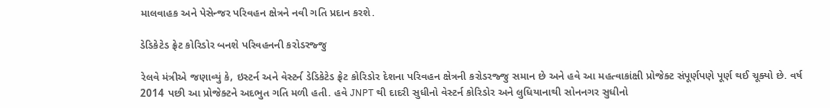માલવાહક અને પેસેન્જર પરિવહન ક્ષેત્રને નવી ગતિ પ્રદાન કરશે.

ડેડિકેટેડ ફ્રેટ કોરિડોર બનશે પરિવહનની કરોડરજ્જુ

રેલવે મંત્રીએ જણાવ્યું કે, ઇસ્ટર્ન અને વેસ્ટર્ન ડેડિકેટેડ ફ્રેટ કોરિડોર દેશના પરિવહન ક્ષેત્રની કરોડરજ્જુ સમાન છે અને હવે આ મહત્વાકાંક્ષી પ્રોજેક્ટ સંપૂર્ણપણે પૂર્ણ થઈ ચૂક્યો છે. વર્ષ 2014 પછી આ પ્રોજેક્ટને અદભુત ગતિ મળી હતી. હવે JNPT થી દાદરી સુધીનો વેસ્ટર્ન કોરિડોર અને લુધિયાનાથી સોનનગર સુધીનો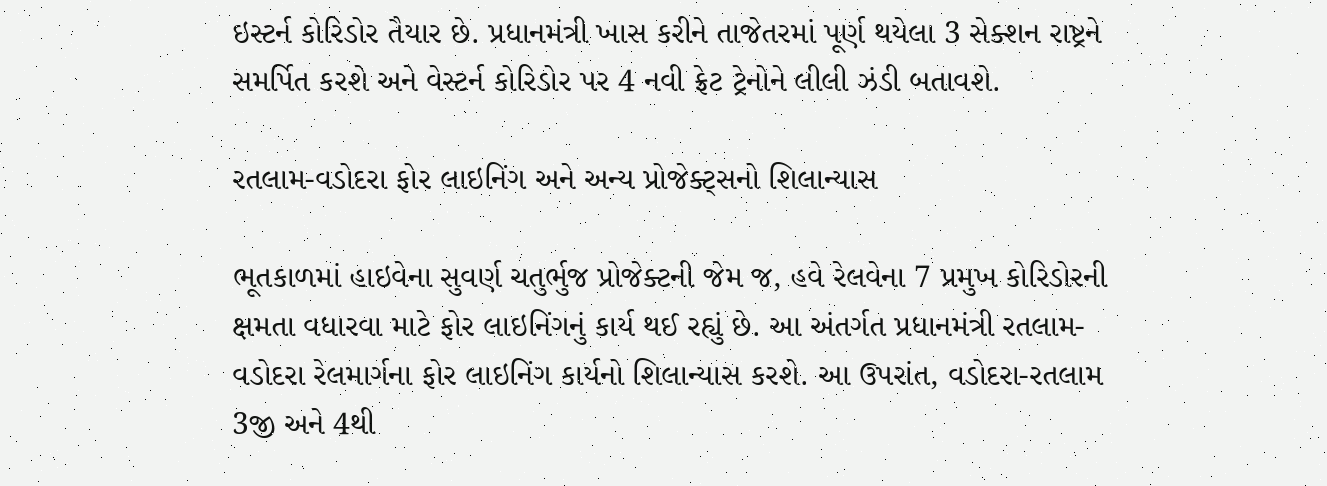ઇસ્ટર્ન કોરિડોર તૈયાર છે. પ્રધાનમંત્રી ખાસ કરીને તાજેતરમાં પૂર્ણ થયેલા 3 સેક્શન રાષ્ટ્રને સમર્પિત કરશે અને વેસ્ટર્ન કોરિડોર પર 4 નવી ફ્રેટ ટ્રેનોને લીલી ઝંડી બતાવશે.

રતલામ-વડોદરા ફોર લાઇનિંગ અને અન્ય પ્રોજેક્ટ્સનો શિલાન્યાસ

ભૂતકાળમાં હાઇવેના સુવર્ણ ચતુર્ભુજ પ્રોજેક્ટની જેમ જ, હવે રેલવેના 7 પ્રમુખ કોરિડોરની ક્ષમતા વધારવા માટે ફોર લાઇનિંગનું કાર્ય થઈ રહ્યું છે. આ અંતર્ગત પ્રધાનમંત્રી રતલામ-વડોદરા રેલમાર્ગના ફોર લાઇનિંગ કાર્યનો શિલાન્યાસ કરશે. આ ઉપરાંત, વડોદરા-રતલામ 3જી અને 4થી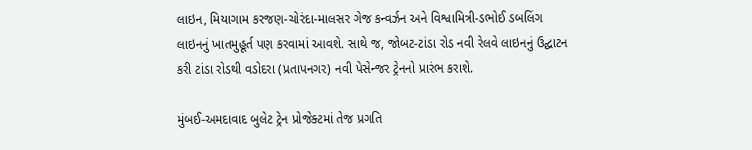લાઇન, મિયાગામ કરજણ-ચોરંદા-માલસર ગેજ કન્વર્ઝન અને વિશ્વામિત્રી-ડભોઈ ડબલિંગ લાઇનનું ખાતમુહૂર્ત પણ કરવામાં આવશે. સાથે જ, જોબટ-ટાંડા રોડ નવી રેલવે લાઇનનું ઉદ્ઘાટન કરી ટાંડા રોડથી વડોદરા (પ્રતાપનગર) નવી પેસેન્જર ટ્રેનનો પ્રારંભ કરાશે.

મુંબઈ-અમદાવાદ બુલેટ ટ્રેન પ્રોજેક્ટમાં તેજ પ્રગતિ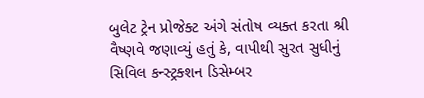બુલેટ ટ્રેન પ્રોજેક્ટ અંગે સંતોષ વ્યક્ત કરતા શ્રી વૈષ્ણવે જણાવ્યું હતું કે, વાપીથી સુરત સુધીનું સિવિલ કન્સ્ટ્રક્શન ડિસેમ્બર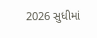2026 સુધીમાં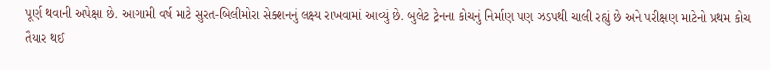પૂર્ણ થવાની અપેક્ષા છે. આગામી વર્ષ માટે સુરત-બિલીમોરા સેક્શનનું લક્ષ્ય રાખવામાં આવ્યું છે. બુલેટ ટ્રેનના કોચનું નિર્માણ પણ ઝડપથી ચાલી રહ્યું છે અને પરીક્ષણ માટેનો પ્રથમ કોચ તૈયાર થઈ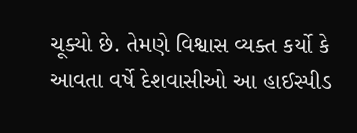ચૂક્યો છે. તેમણે વિશ્વાસ વ્યક્ત કર્યો કે આવતા વર્ષે દેશવાસીઓ આ હાઈસ્પીડ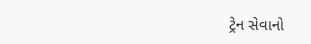ટ્રેન સેવાનો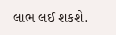લાભ લઈ શકશે.